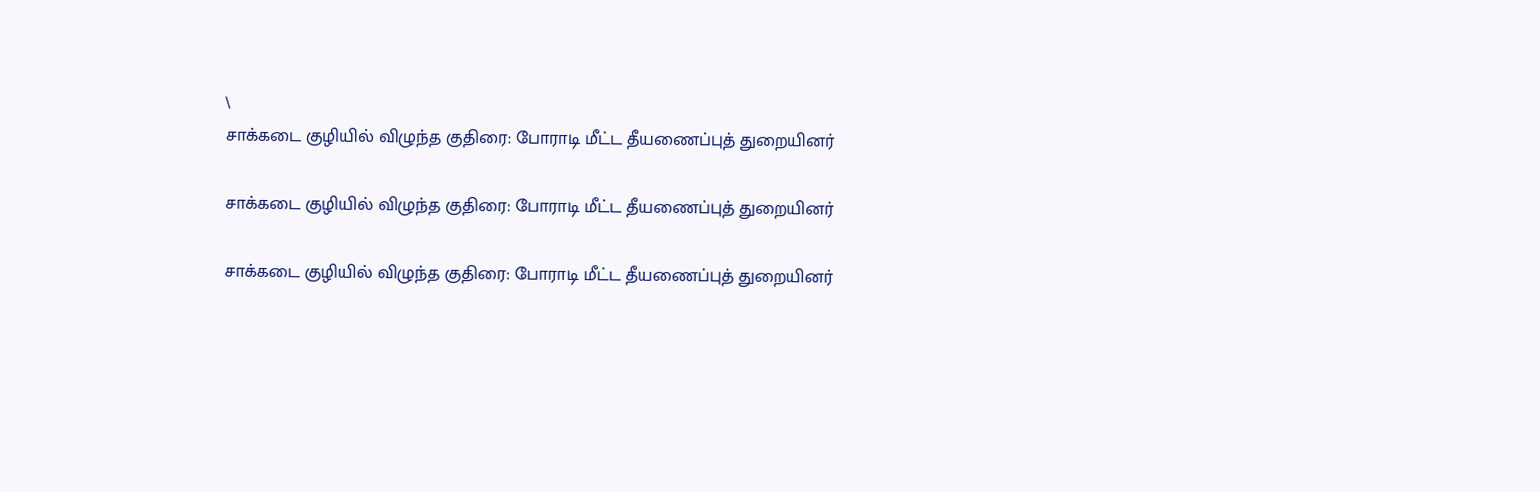\
சாக்கடை குழியில் விழுந்த குதிரை: போராடி மீட்ட தீயணைப்புத் துறையினர்

சாக்கடை குழியில் விழுந்த குதிரை: போராடி மீட்ட தீயணைப்புத் துறையினர்

சாக்கடை குழியில் விழுந்த குதிரை: போராடி மீட்ட தீயணைப்புத் துறையினர்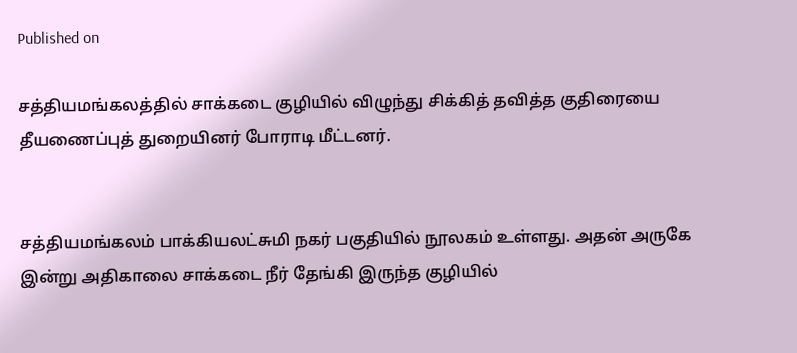Published on

சத்தியமங்கலத்தில் சாக்கடை குழியில் விழுந்து சிக்கித் தவித்த குதிரையை தீயணைப்புத் துறையினர் போராடி மீட்டனர்.


சத்தியமங்கலம் பாக்கியலட்சுமி நகர் பகுதியில் நூலகம் உள்ளது. அதன் அருகே இன்று அதிகாலை சாக்கடை நீர் தேங்கி இருந்த குழியில்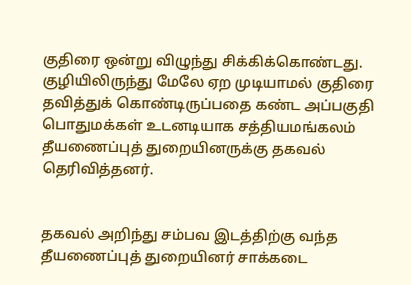குதிரை ஒன்று விழுந்து சிக்கிக்கொண்டது. குழியிலிருந்து மேலே ஏற முடியாமல் குதிரை தவித்துக் கொண்டிருப்பதை கண்ட அப்பகுதி பொதுமக்கள் உடனடியாக சத்தியமங்கலம் தீயணைப்புத் துறையினருக்கு தகவல் தெரிவித்தனர்.


தகவல் அறிந்து சம்பவ இடத்திற்கு வந்த தீயணைப்புத் துறையினர் சாக்கடை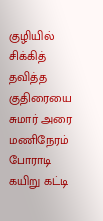குழியில் சிக்கித் தவித்த குதிரையை சுமார் அரை மணிநேரம் போராடி கயிறு கட்டி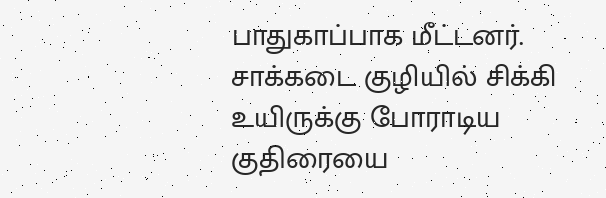பாதுகாப்பாக மீட்டனர். சாக்கடை குழியில் சிக்கி உயிருக்கு போராடிய குதிரையை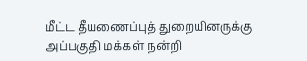மீட்ட தீயணைப்புத் துறையினருக்கு அப்பகுதி மக்கள் நன்றி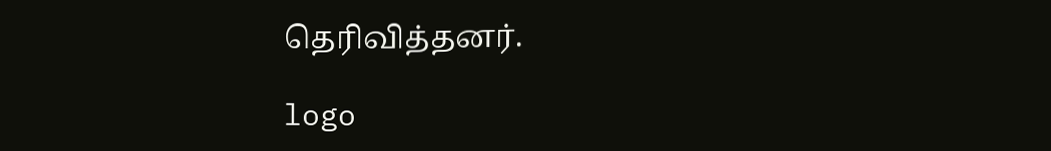தெரிவித்தனர்.

logo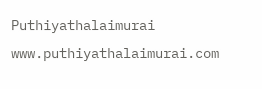Puthiyathalaimurai
www.puthiyathalaimurai.com